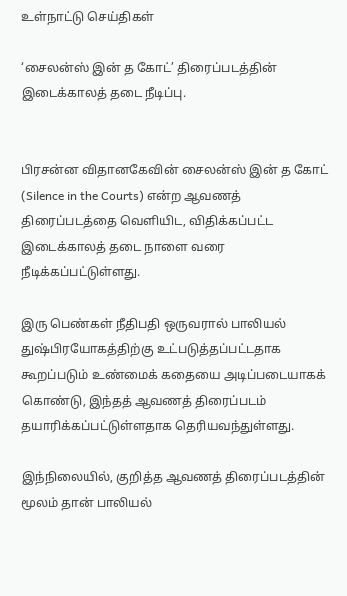உள்நாட்டு செய்திகள்

‘சைலன்ஸ் இன் த கோட்’ திரைப்படத்தின் இடைக்காலத் தடை நீடிப்பு.


பிரசன்ன விதானகேவின் சைலன்ஸ் இன் த கோட் (Silence in the Courts) என்ற ஆவணத் திரைப்படத்தை வௌியிட, விதிக்கப்பட்ட இடைக்காலத் தடை நாளை வரை நீடிக்கப்பட்டுள்ளது.

இரு பெண்கள் நீதிபதி ஒருவரால் பாலியல் துஷ்பிரயோகத்திற்கு உட்படுத்தப்பட்டதாக கூறப்படும் உண்மைக் கதையை அடிப்படையாகக் கொண்டு, இந்தத் ஆவணத் திரைப்படம் தயாரிக்கப்பட்டுள்ளதாக தெரியவந்துள்ளது.

இந்நிலையில், குறித்த ஆவணத் திரைப்படத்தின் மூலம் தான் பாலியல்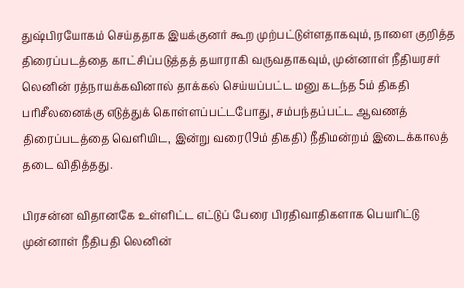துஷ்பிரயோகம் செய்ததாக இயக்குனர் கூற முற்பட்டுள்ளதாகவும், நாளை குறித்த திரைப்படத்தை காட்சிப்படுத்தத் தயாராகி வருவதாகவும், முன்னாள் நீதியரசர் லெனின் ரத்நாயக்கவினால் தாக்கல் செய்யப்பட்ட மனு கடந்த 5ம் திகதி பரிசீலனைக்கு எடுத்துக் கொள்ளப்பட்டபோது, சம்பந்தப்பட்ட ஆவணத் திரைப்படத்தை வௌியிட, இன்று வரை(19ம் திகதி) நீதிமன்றம் இடைக்காலத் தடை விதித்தது.

பிரசன்ன விதானகே உள்ளிட்ட எட்டுப் பேரை பிரதிவாதிகளாக பெயரிட்டு முன்னாள் நீதிபதி லெனின்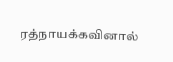ரத்நாயக்கவினால்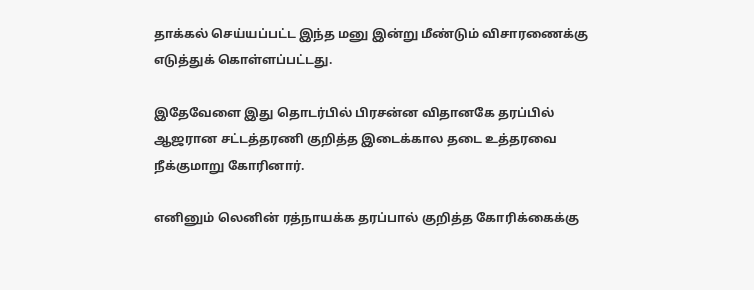தாக்கல் செய்யப்பட்ட இந்த மனு இன்று மீண்டும் விசாரணைக்கு எடுத்துக் கொள்ளப்பட்டது.

இதேவேளை இது தொடர்பில் பிரசன்ன விதானகே தரப்பில் ஆஜரான சட்டத்தரணி குறித்த இடைக்கால தடை உத்தரவை நீக்குமாறு கோரினார்.

எனினும் லெனின் ரத்நாயக்க தரப்பால் குறித்த கோரிக்கைக்கு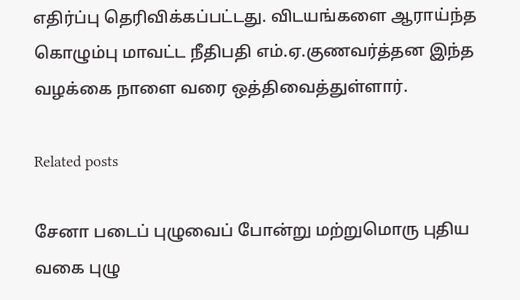எதிர்ப்பு தெரிவிக்கப்பட்டது. விடயங்களை ஆராய்ந்த கொழும்பு மாவட்ட நீதிபதி எம்.ஏ.குணவர்த்தன இந்த வழக்கை நாளை வரை ஒத்திவைத்துள்ளார்.

Related posts

சேனா படைப் புழுவைப் போன்று மற்றுமொரு புதிய வகை புழு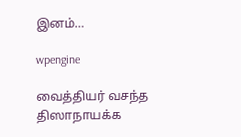இனம்…

wpengine

வைத்தியர் வசந்த திஸாநாயக்க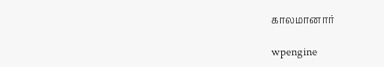காலமானார்

wpengine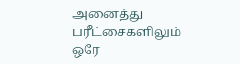அனைத்து பரீட்சைகளிலும் ஒரே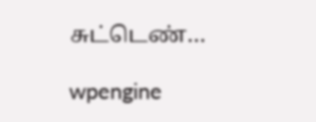சுட்டெண்…

wpengine